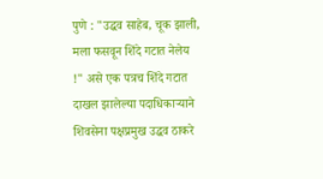पुणे : "उद्धव साहेब, चूक झाली, मला फसवून शिंदे गटात नेलेय !" असे एक पत्रच शिंदे गटात दाखल झालेल्या पदाधिकाऱ्याने शिवसेना पक्षप्रमुख उद्धव ठाकरे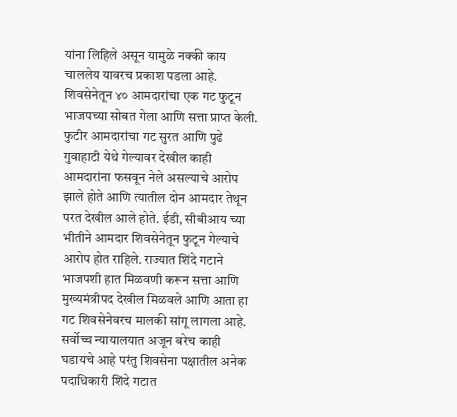यांना लिहिले असून यामुळे नक्की काय चाललेय यावरच प्रकाश पडला आहे.
शिवसेनेतून ४० आमदारांचा एक गट फुटून भाजपच्या सोबत गेला आणि सत्ता प्राप्त केली. फुटीर आमदारांचा गट सुरत आणि पुढे गुवाहाटी येथे गेल्यावर देखील काही आमदारांना फसवून नेले असल्याचे आरोप झाले होते आणि त्यातील दोन आमदार तेथून परत देखील आले होते. ईडी, सीबीआय च्या भीतीने आमदार शिवसेनेतून फुटून गेल्याचे आरोप होत राहिले. राज्यात शिंदे गटाने भाजपशी हात मिळवणी करून सत्ता आणि मुख्यमंत्रीपद देखील मिळवले आणि आता हा गट शिवसेनेवरच मालकी सांगू लागला आहे. सर्वोच्च न्यायालयात अजून बरेच काही घडायचे आहे परंतु शिवसेना पक्षातील अनेक पदाधिकारी शिंदे गटात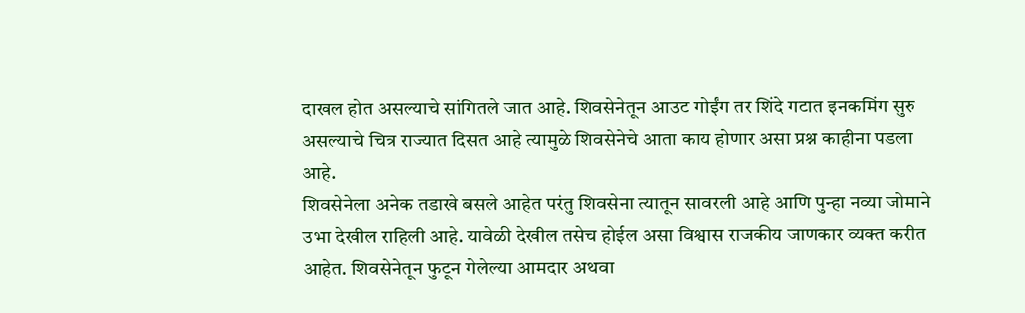दाखल होत असल्याचे सांगितले जात आहे. शिवसेनेतून आउट गोईंग तर शिंदे गटात इनकमिंग सुरु असल्याचे चित्र राज्यात दिसत आहे त्यामुळे शिवसेनेचे आता काय होणार असा प्रश्न काहीना पडला आहे.
शिवसेनेला अनेक तडाखे बसले आहेत परंतु शिवसेना त्यातून सावरली आहे आणि पुन्हा नव्या जोमाने उभा देखील राहिली आहे. यावेळी देखील तसेच होईल असा विश्वास राजकीय जाणकार व्यक्त करीत आहेत. शिवसेनेतून फुटून गेलेल्या आमदार अथवा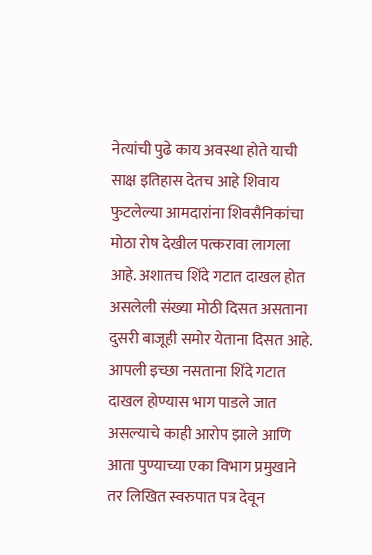नेत्यांची पुढे काय अवस्था होते याची साक्ष इतिहास देतच आहे शिवाय फुटलेल्या आमदारांना शिवसैनिकांचा मोठा रोष देखील पत्करावा लागला आहे. अशातच शिंदे गटात दाखल होत असलेली संख्या मोठी दिसत असताना दुसरी बाजूही समोर येताना दिसत आहे. आपली इच्छा नसताना शिंदे गटात दाखल होण्यास भाग पाडले जात असल्याचे काही आरोप झाले आणि आता पुण्याच्या एका विभाग प्रमुखाने तर लिखित स्वरुपात पत्र देवून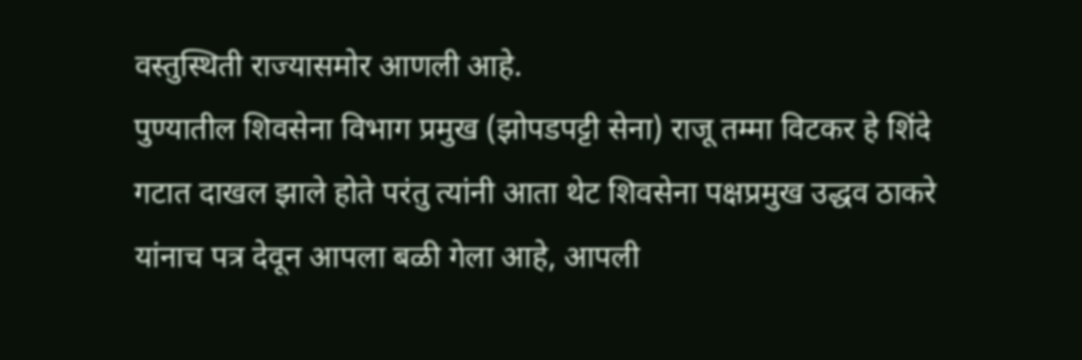वस्तुस्थिती राज्यासमोर आणली आहे.
पुण्यातील शिवसेना विभाग प्रमुख (झोपडपट्टी सेना) राजू तम्मा विटकर हे शिंदे गटात दाखल झाले होते परंतु त्यांनी आता थेट शिवसेना पक्षप्रमुख उद्धव ठाकरे यांनाच पत्र देवून आपला बळी गेला आहे, आपली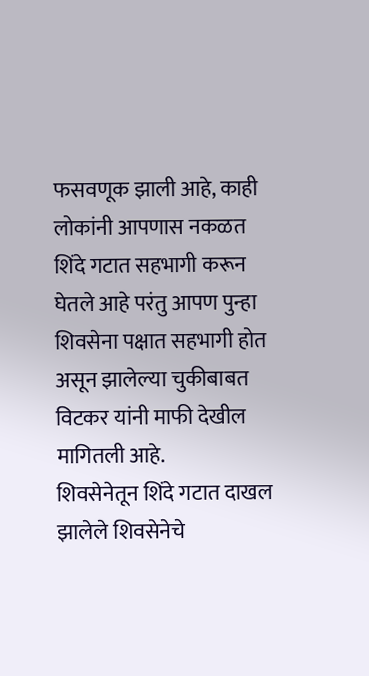फसवणूक झाली आहे, काही लोकांनी आपणास नकळत शिंदे गटात सहभागी करून घेतले आहे परंतु आपण पुन्हा शिवसेना पक्षात सहभागी होत असून झालेल्या चुकीबाबत विटकर यांनी माफी देखील मागितली आहे.
शिवसेनेतून शिंदे गटात दाखल झालेले शिवसेनेचे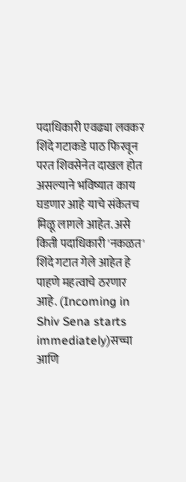पदाधिकारी एवढ्या लवकर शिंदे गटाकडे पाठ फिरवून परत शिवसेनेत दाखल होत असल्याने भविष्यात काय घडणार आहे याचे संकेतच मिळू लागले आहेत. असे किती पदाधिकारी 'नकळत' शिंदे गटात गेले आहेत हे पाहणे महत्वाचे ठरणार आहे. (Incoming in Shiv Sena starts immediately)सच्चा आणि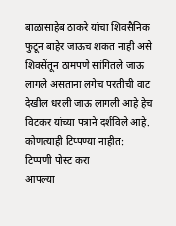बाळासाहेब ठाकरे यांचा शिवसैनिक फुटून बाहेर जाऊच शकत नाही असे शिवसेंतून ठामपणे सांगितले जाऊ लागले असताना लगेच परतीची वाट देखील धरली जाऊ लागली आहे हेच विटकर यांच्या पत्राने दर्शविले आहे.
कोणत्याही टिप्पण्या नाहीत:
टिप्पणी पोस्ट करा
आपल्या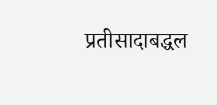प्रतीसादाबद्धल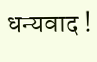धन्यवाद !